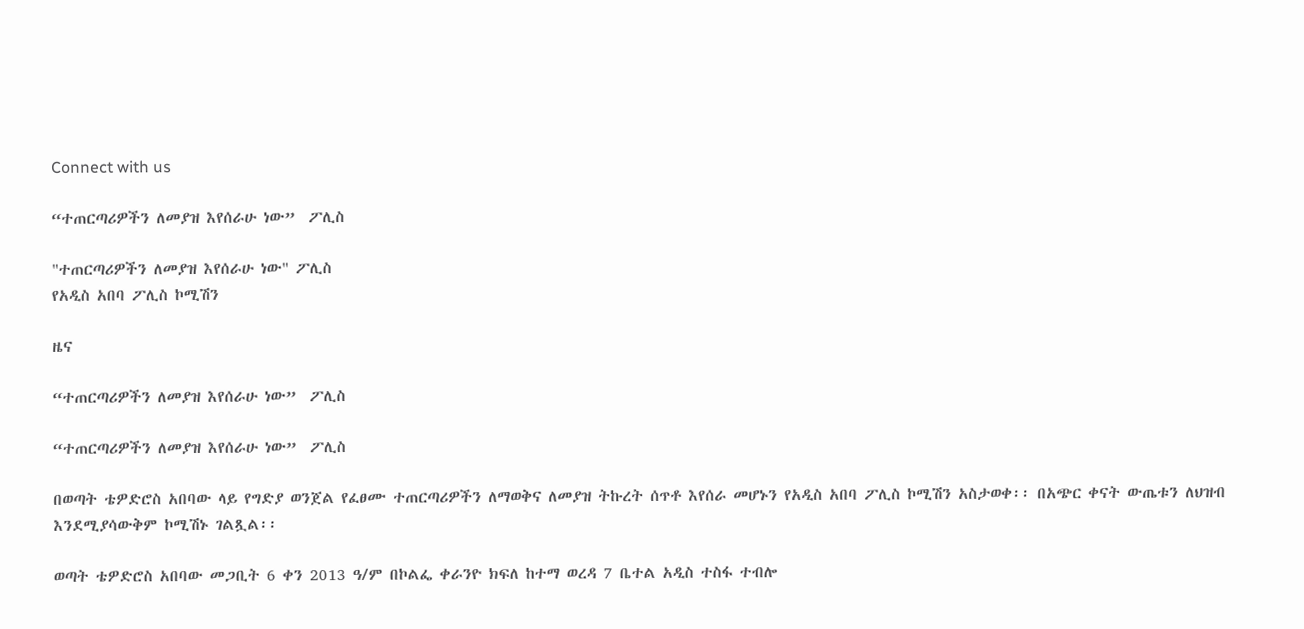Connect with us

“ተጠርጣሪዎችን ለመያዝ እየሰራሁ ነው”  ፖሊስ

"ተጠርጣሪዎችን ለመያዝ እየሰራሁ ነው" ፖሊስ
የአዲስ አበባ ፖሊስ ኮሚሽን

ዜና

“ተጠርጣሪዎችን ለመያዝ እየሰራሁ ነው”  ፖሊስ

“ተጠርጣሪዎችን ለመያዝ እየሰራሁ ነው”  ፖሊስ

በወጣት ቴዎድሮስ አበባው ላይ የግድያ ወንጀል የፈፀሙ ተጠርጣሪዎችን ለማወቅና ለመያዝ ትኩረት ሰጥቶ እየሰራ መሆኑን የአዲስ አበባ ፖሊስ ኮሚሽን አስታወቀ፡፡ በአጭር ቀናት ውጤቱን ለህዝብ እንደሚያሳውቅም ኮሚሽኑ ገልጿል፡፡

ወጣት ቴዎድሮስ አበባው መጋቢት 6 ቀን 2013 ዓ/ም በኮልፌ ቀራንዮ ክፍለ ከተማ ወረዳ 7 ቤተል አዲስ ተስፋ ተብሎ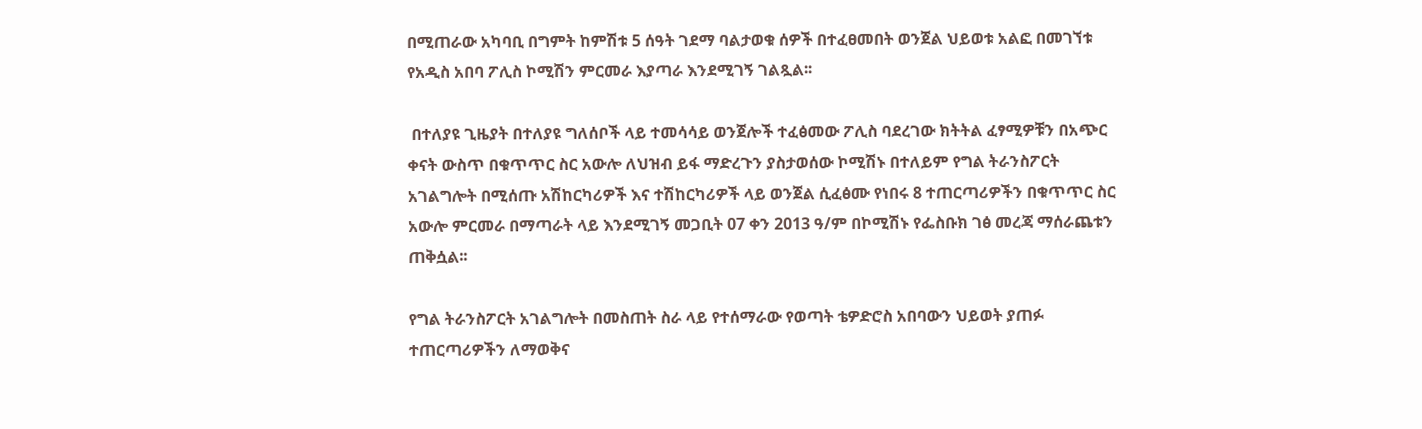በሚጠራው አካባቢ በግምት ከምሽቱ 5 ሰዓት ገደማ ባልታወቁ ሰዎች በተፈፀመበት ወንጀል ህይወቱ አልፎ በመገኘቱ የአዲስ አበባ ፖሊስ ኮሚሽን ምርመራ እያጣራ እንደሚገኝ ገልጿል፡፡

 በተለያዩ ጊዜያት በተለያዩ ግለሰቦች ላይ ተመሳሳይ ወንጀሎች ተፈፅመው ፖሊስ ባደረገው ክትትል ፈፃሚዎቹን በአጭር ቀናት ውስጥ በቁጥጥር ስር አውሎ ለህዝብ ይፋ ማድረጉን ያስታወሰው ኮሚሽኑ በተለይም የግል ትራንስፖርት አገልግሎት በሚሰጡ አሽከርካሪዎች እና ተሽከርካሪዎች ላይ ወንጀል ሲፈፅሙ የነበሩ 8 ተጠርጣሪዎችን በቁጥጥር ስር አውሎ ምርመራ በማጣራት ላይ እንደሚገኝ መጋቢት 07 ቀን 2013 ዓ/ም በኮሚሽኑ የፌስቡክ ገፅ መረጃ ማሰራጨቱን ጠቅሷል፡፡

የግል ትራንስፖርት አገልግሎት በመስጠት ስራ ላይ የተሰማራው የወጣት ቴዎድሮስ አበባውን ህይወት ያጠፉ ተጠርጣሪዎችን ለማወቅና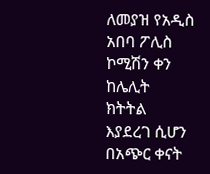ለመያዝ የአዲስ አበባ ፖሊስ ኮሚሽን ቀን ከሌሊት ክትትል እያደረገ ሲሆን በአጭር ቀናት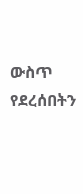ውስጥ የደረሰበትን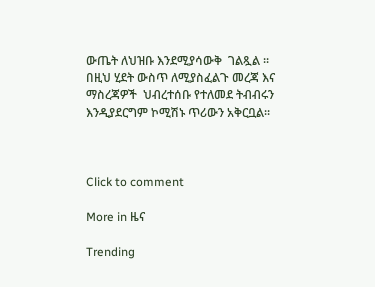ውጤት ለህዝቡ እንደሚያሳውቅ  ገልጿል ፡፡ በዚህ ሂደት ውስጥ ለሚያስፈልጉ መረጃ እና ማስረጃዎች  ህብረተሰቡ የተለመደ ትብብሩን እንዲያደርግም ኮሚሽኑ ጥሪውን አቅርቧል፡፡



Click to comment

More in ዜና

Trending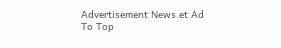Advertisement News.et Ad
To Top